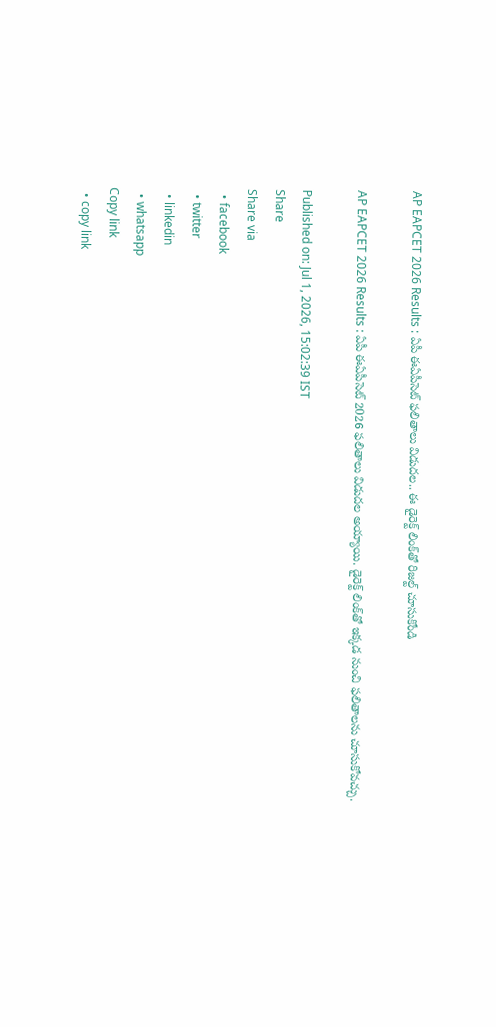AP EAPCET 2026 Results : ఏపీ ఈఏపీసెట్ ఫలితాలు విడుదల.. ఈ డైరెక్ట్‌ లింక్‌తో రిజల్ట్ చూసుకోండి

AP EAPCET 2026 Results : ఏపీ ఈఏపీసెట్ 2026 ఫలితాలు విడుదల అయ్యాయి. డైరెక్ట్‌ లింక్‌తో ఇక్కడ నుంచి ఫలితాలను చూసుకోవచ్చు.

Published on: Jul 1, 2026, 15:02:39 IST
Share
Share via
  • facebook
  • twitter
  • linkedin
  • whatsapp
Copy link
  • copy link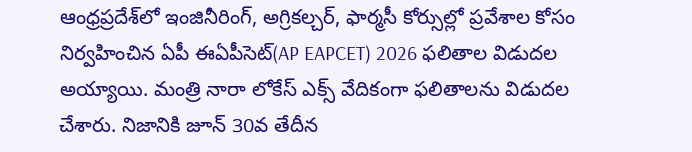ఆంధ్రప్రదేశ్‌లో ఇంజినీరింగ్, అగ్రికల్చర్, ఫార్మసీ కోర్సుల్లో ప్రవేశాల కోసం నిర్వహించిన ఏపీ ఈఏపీసెట్(AP EAPCET) 2026 ఫలితాల విడుదల అయ్యాయి. మంత్రి నారా లోకేస్ ఎక్స్‌ వేదికంగా ఫలితాలను విడుదల చేశారు. నిజానికి జూన్ 30వ తేదీన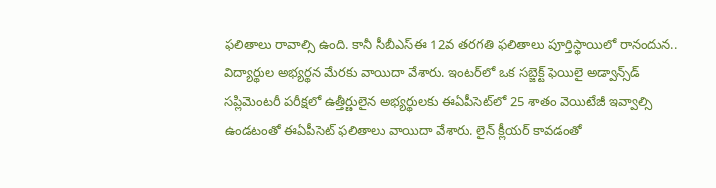ఫలితాలు రావాల్సి ఉంది. కానీ సీబీఎస్ఈ 12వ తరగతి ఫలితాలు పూర్తిస్థాయిలో రానందున.. విద్యార్థుల అభ్యర్థన మేరకు వాయిదా వేశారు. ఇంటర్‌లో ఒక సబ్జెక్ట్ ఫెయిలై అడ్వాన్స్‌డ్ సప్లిమెంటరీ పరీక్షలో ఉత్తీర్ణులైన అభ్యర్థులకు ఈఏపీసెట్‌లో 25 శాతం వెయిటేజీ ఇవ్వాల్సి ఉండటంతో ఈఏపీసెట్ ఫలితాలు వాయిదా వేశారు. లైన్ క్లీయర్ కావడంతో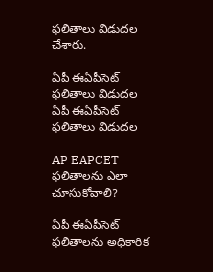ఫలితాలు విడుదల చేశారు.

ఏపీ ఈఏపీసెట్ ఫలితాలు విడుదల
ఏపీ ఈఏపీసెట్ ఫలితాలు విడుదల

AP EAPCET ఫలితాలను ఎలా చూసుకోవాలి?

ఏపీ ఈఏపీసెట్ ఫలితాలను అధికారిక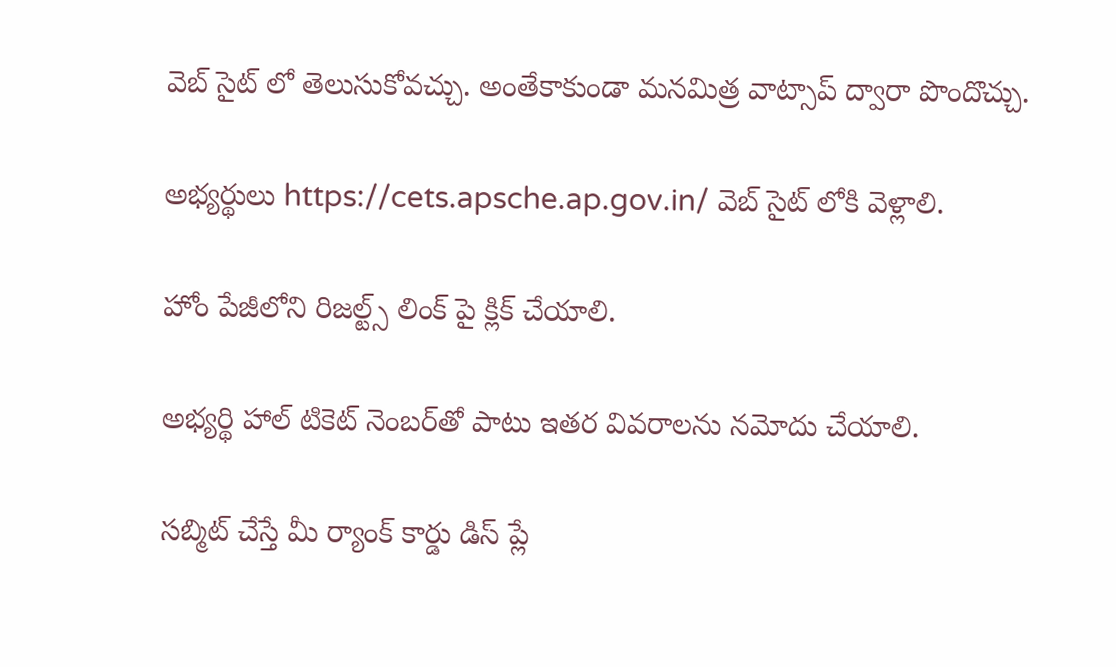వెబ్ సైట్ లో తెలుసుకోవచ్చు. అంతేకాకుండా మనమిత్ర వాట్సాప్ ద్వారా పొందొచ్చు.

అభ్యర్థులు https://cets.apsche.ap.gov.in/ వెబ్ సైట్ లోకి వెళ్లాలి.

హోం పేజీలోని రిజల్ట్స్ లింక్ పై క్లిక్ చేయాలి.

అభ్యర్థి హాల్ టికెట్ నెంబర్‌తో పాటు ఇతర వివరాలను నమోదు చేయాలి.

సబ్మిట్ చేస్తే మీ ర్యాంక్ కార్డు డిస్ ప్లే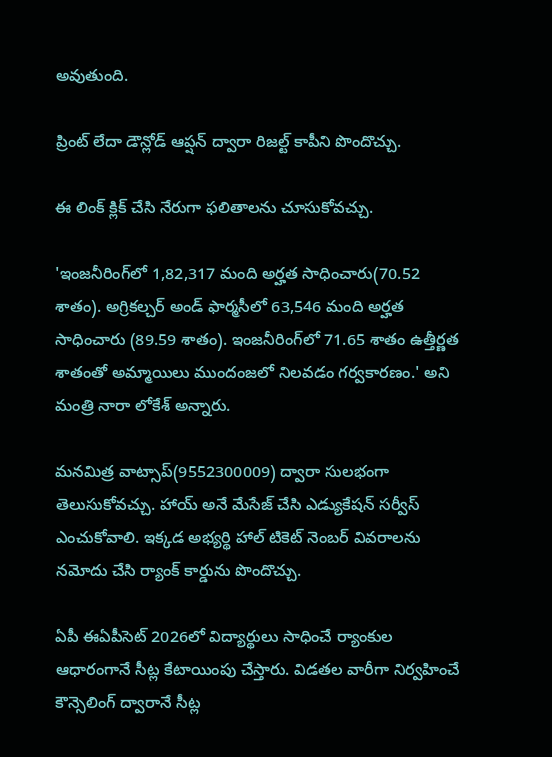అవుతుంది.

ప్రింట్ లేదా డౌన్లోడ్ ఆప్షన్ ద్వారా రిజల్ట్ కాపీని పొందొచ్చు.

ఈ లింక్ క్లిక్ చేసి నేరుగా ఫలితాలను చూసుకోవచ్చు.

'ఇంజనీరింగ్‌లో 1,82,317 మంది అర్హత సాధించారు(70.52 శాతం). అగ్రికల్చర్ అండ్ ఫార్మసీలో 63,546 మంది అర్హత సాధించారు (89.59 శాతం). ఇంజనీరింగ్‌లో 71.65 శాతం ఉత్తీర్ణత శాతంతో అమ్మాయిలు ముందంజలో నిలవడం గర్వకారణం.' అని మంత్రి నారా లోకేశ్ అన్నారు.

మనమిత్ర వాట్సాప్(9552300009) ద్వారా సులభంగా తెలుసుకోవచ్చు. హాయ్ అనే మేసేజ్ చేసి ఎడ్యుకేషన్ సర్వీస్ ఎంచుకోవాలి. ఇక్కడ అభ్యర్థి హాల్ టికెట్ నెంబర్ వివరాలను నమోదు చేసి ర్యాంక్ కార్డును పొందొచ్చు.

ఏపీ ఈఏపీసెట్ 2026లో విద్యార్థులు సాధించే ర్యాంకుల ఆధారంగానే సీట్ల కేటాయింపు చేస్తారు. విడతల వారీగా నిర్వహించే కౌన్సెలింగ్ ద్వారానే సీట్ల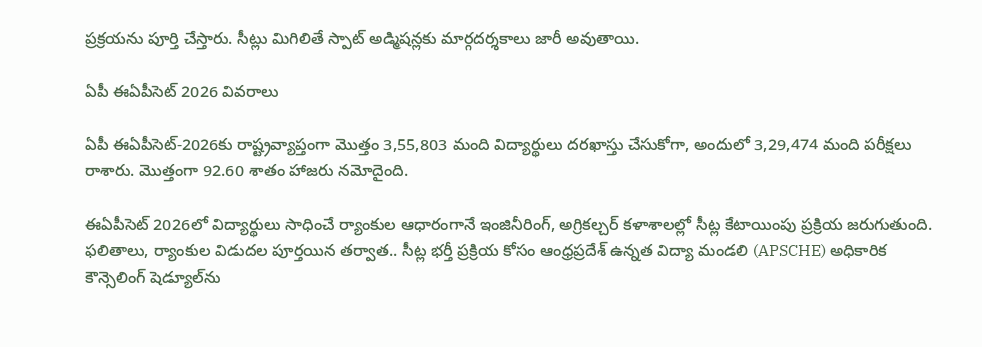ప్రక్రయను పూర్తి చేస్తారు. సీట్లు మిగిలితే స్పాట్ అడ్మిషన్లకు మార్గదర్శకాలు జారీ అవుతాయి.

ఏపీ ఈఏపీసెట్ 2026 వివరాలు

ఏపీ ఈఏపీసెట్-2026కు రాష్ట్రవ్యాప్తంగా మొత్తం 3,55,803 మంది విద్యార్థులు దరఖాస్తు చేసుకోగా, అందులో 3,29,474 మంది పరీక్షలు రాశారు. మొత్తంగా 92.60 శాతం హాజరు నమోదైంది.

ఈఏపీసెట్ 2026లో విద్యార్థులు సాధించే ర్యాంకుల ఆధారంగానే ఇంజినీరింగ్, అగ్రికల్చర్ కళాశాలల్లో సీట్ల కేటాయింపు ప్రక్రియ జరుగుతుంది. ఫలితాలు, ర్యాంకుల విడుదల పూర్తయిన తర్వాత.. సీట్ల భర్తీ ప్రక్రియ కోసం ఆంధ్రప్రదేశ్ ఉన్నత విద్యా మండలి (APSCHE) అధికారిక కౌన్సెలింగ్ షెడ్యూల్‌ను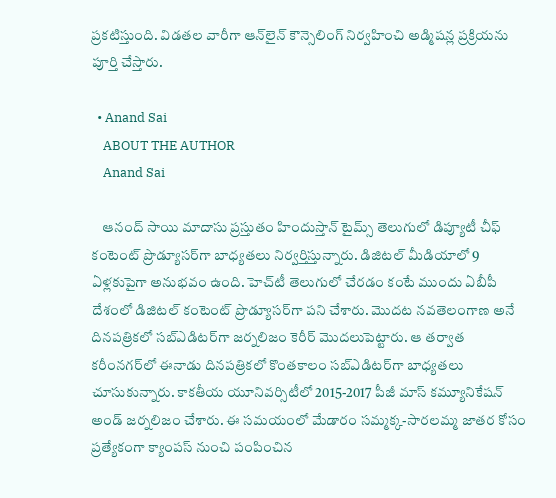ప్రకటిస్తుంది. విడతల వారీగా ఆన్‌లైన్ కౌన్సెలింగ్ నిర్వహించి అడ్మిషన్ల ప్రక్రియను పూర్తి చేస్తారు.

  • Anand Sai
    ABOUT THE AUTHOR
    Anand Sai

    ఆనంద్ సాయి మాదాసు ప్రస్తుతం హిందుస్తాన్ టైమ్స్ తెలుగులో డిప్యూటీ చీఫ్ కంటెంట్ ప్రొడ్యూసర్‌గా బాధ్యతలు నిర్వర్తిస్తున్నారు. డిజిటల్ మీడియాలో 9 ఏళ్లకుపైగా అనుభవం ఉంది. హెచ్‌టీ తెలుగులో చేరడం కంటే ముందు ఏబీపీ దేశంలో డిజిటల్ కంటెంట్ ప్రొడ్యూసర్‌గా పని చేశారు. మెుదట నవతెలంగాణ అనే దినపత్రికలో సబ్ఎడిటర్‌గా జర్నలిజం కెరీర్ మెుదలుపెట్టారు. ఆ తర్వాత కరీంనగర్‌లో ఈనాడు దినపత్రికలో కొంతకాలం సబ్‌ఎడిటర్‌గా బాధ్యతలు చూసుకున్నారు. కాకతీయ యూనివర్సిటీలో 2015-2017 పీజీ మాస్ కమ్యూనికేషన్ అండ్ జర్నలిజం చేశారు. ఈ సమయంలో మేడారం సమ్మక్క-సారలమ్మ జాతర కోసం ప్రత్యేకంగా క్యాంపస్ నుంచి పంపించిన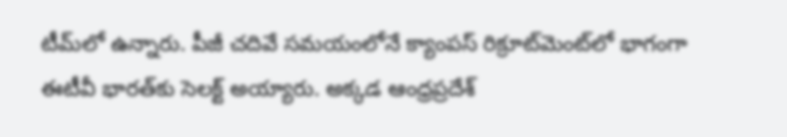టీమ్‌లో ఉన్నారు. పీజీ చదివే సమయంలోనే క్యాంపస్ రిక్రూట్‌మెంట్‌లో భాగంగా ఈటీవీ భారత్‌కు సెలక్ట్ అయ్యారు. అక్కడ ఆంధ్రప్రదేశ్‌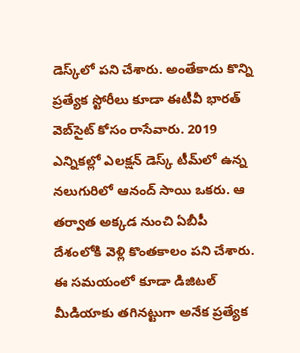డెస్క్‌లో పని చేశారు. అంతేకాదు కొన్ని ప్రత్యేక స్టోరీలు కూడా ఈటీవీ భారత్ వెబ్‌సైట్ కోసం రాసేవారు. 2019 ఎన్నికల్లో ఎలక్షన్ డెస్క్‌ టీమ్‌లో ఉన్న నలుగురిలో ఆనంద్ సాయి ఒకరు. ఆ తర్వాత అక్కడ నుంచి ఏబీపీ దేశంలోకి వెళ్లి కొంతకాలం పని చేశారు. ఈ సమయంలో కూడా డిజిటల్ మీడియాకు తగినట్టుగా అనేక ప్రత్యేక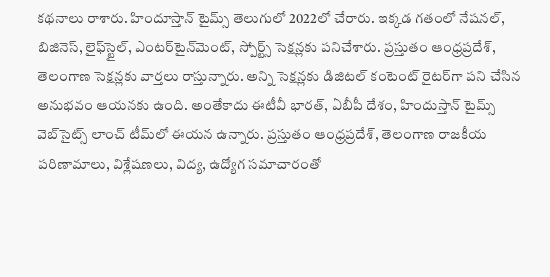కథనాలు రాశారు. హిందూస్తాన్ టైమ్స్‌ తెలుగులో 2022లో చేరారు. ఇక్కడ గతంలో నేషనల్, బిజినెస్, లైఫ్‌స్టైల్, ఎంటర్‌టైన్‌మెంట్‌, స్పోర్ట్స్‌ సెక్షన్లకు పనిచేశారు. ప్రస్తుతం ఆంధ్రప్రదేశ్, తెలంగాణ సెక్షన్లకు వార్తలు రాస్తున్నారు. అన్ని సెక్షన్లకు డిజిటల్ కంటెంట్ రైటర్‌గా పని చేసిన అనుభవం ఆయనకు ఉంది. అంతేకాదు ఈటీవీ భారత్, ఏబీపీ దేశం, హిందుస్తాన్ టైమ్స్ వెబ్‌సైట్స్ లాంచ్ టీమ్‌లో ఈయన ఉన్నారు. ప్రస్తుతం ఆంధ్రప్రదేశ్, తెలంగాణ రాజకీయ పరిణామాలు, విశ్లేషణలు, విద్య, ఉద్యోగ సమాచారంతో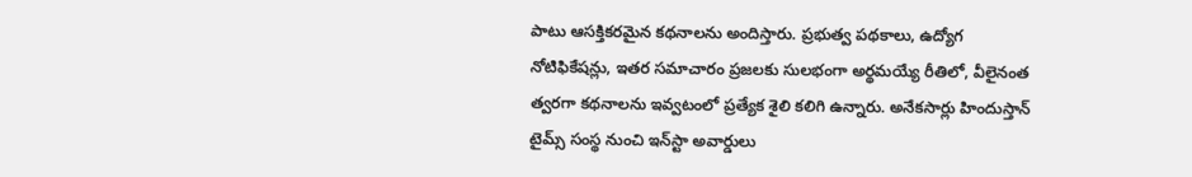పాటు ఆసక్తికరమైన కథనాలను అందిస్తారు. ప్రభుత్వ పథకాలు, ఉద్యోగ నోటిఫికేషన్లు, ఇతర సమాచారం ప్రజలకు సులభంగా అర్థమయ్యే రీతిలో, వీలైనంత త్వరగా కథనాలను ఇవ్వటంలో ప్రత్యేక శైలి కలిగి ఉన్నారు. అనేకసార్లు హిందుస్తాన్ టైమ్స్ సంస్థ నుంచి ఇన్‌స్టా అవార్డులు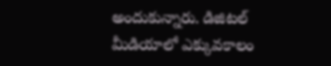అందుకున్నారు. డిజిటల్ మీడియాలో ఎక్కువకాలం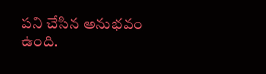పని చేసిన అనుభవం ఉంది.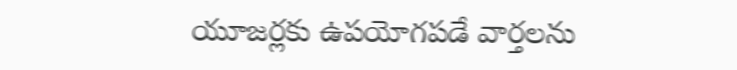యూజర్లకు ఉపయోగపడే వార్తలను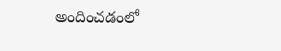అందించడంలో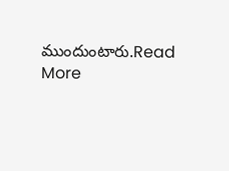ముందుంటారు.Read More